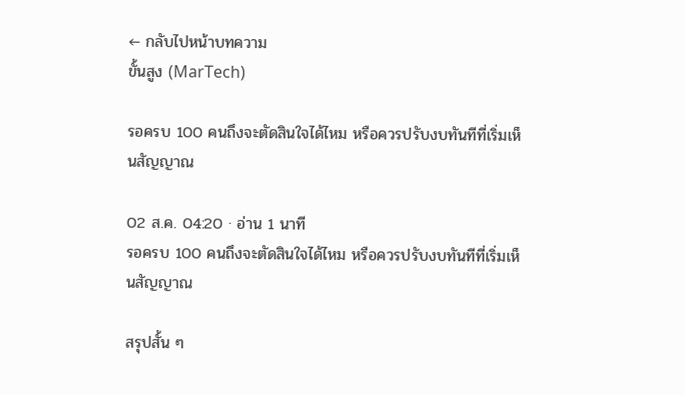← กลับไปหน้าบทความ
ขั้นสูง (MarTech)

รอครบ 100 คนถึงจะตัดสินใจได้ไหม หรือควรปรับงบทันทีที่เริ่มเห็นสัญญาณ

02 ส.ค. 04:20 · อ่าน 1 นาที
รอครบ 100 คนถึงจะตัดสินใจได้ไหม หรือควรปรับงบทันทีที่เริ่มเห็นสัญญาณ

สรุปสั้น ๆ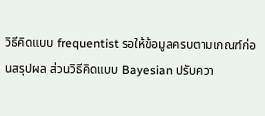วิธีคิดแบบ frequentist รอให้ข้อมูลครบตามเกณฑ์ก่อนสรุปผล ส่วนวิธีคิดแบบ Bayesian ปรับควา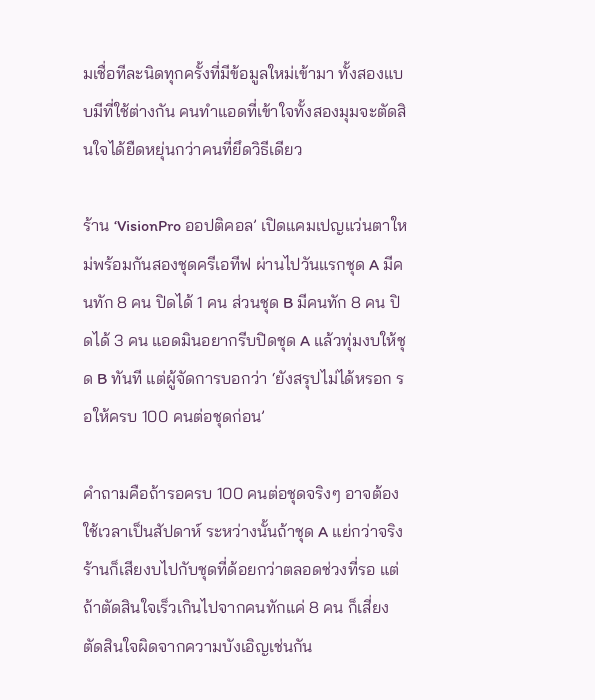มเชื่อทีละนิดทุกครั้งที่มีข้อมูลใหม่เข้ามา ทั้งสองแบบมีที่ใช้ต่างกัน คนทำแอดที่เข้าใจทั้งสองมุมจะตัดสินใจได้ยืดหยุ่นกว่าคนที่ยึดวิธีเดียว

ร้าน ‘VisionPro ออปติคอล’ เปิดแคมเปญแว่นตาใหม่พร้อมกันสองชุดครีเอทีฟ ผ่านไปวันแรกชุด A มีคนทัก 8 คน ปิดได้ 1 คน ส่วนชุด B มีคนทัก 8 คน ปิดได้ 3 คน แอดมินอยากรีบปิดชุด A แล้วทุ่มงบให้ชุด B ทันที แต่ผู้จัดการบอกว่า ‘ยังสรุปไม่ได้หรอก รอให้ครบ 100 คนต่อชุดก่อน’

คำถามคือถ้ารอครบ 100 คนต่อชุดจริงๆ อาจต้องใช้เวลาเป็นสัปดาห์ ระหว่างนั้นถ้าชุด A แย่กว่าจริง ร้านก็เสียงบไปกับชุดที่ด้อยกว่าตลอดช่วงที่รอ แต่ถ้าตัดสินใจเร็วเกินไปจากคนทักแค่ 8 คน ก็เสี่ยงตัดสินใจผิดจากความบังเอิญเช่นกัน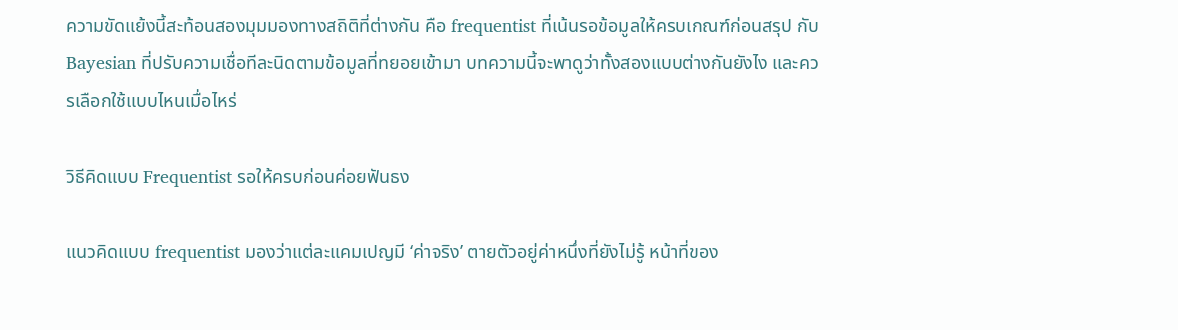ความขัดแย้งนี้สะท้อนสองมุมมองทางสถิติที่ต่างกัน คือ frequentist ที่เน้นรอข้อมูลให้ครบเกณฑ์ก่อนสรุป กับ Bayesian ที่ปรับความเชื่อทีละนิดตามข้อมูลที่ทยอยเข้ามา บทความนี้จะพาดูว่าทั้งสองแบบต่างกันยังไง และควรเลือกใช้แบบไหนเมื่อไหร่

วิธีคิดแบบ Frequentist รอให้ครบก่อนค่อยฟันธง

แนวคิดแบบ frequentist มองว่าแต่ละแคมเปญมี ‘ค่าจริง’ ตายตัวอยู่ค่าหนึ่งที่ยังไม่รู้ หน้าที่ของ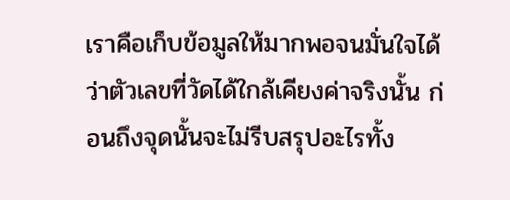เราคือเก็บข้อมูลให้มากพอจนมั่นใจได้ว่าตัวเลขที่วัดได้ใกล้เคียงค่าจริงนั้น ก่อนถึงจุดนั้นจะไม่รีบสรุปอะไรทั้ง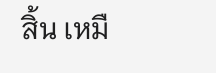สิ้น เหมื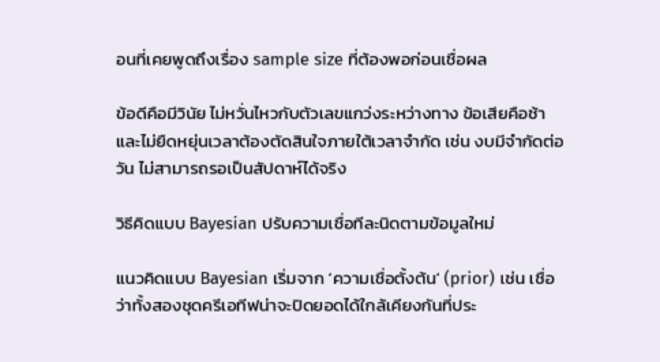อนที่เคยพูดถึงเรื่อง sample size ที่ต้องพอก่อนเชื่อผล

ข้อดีคือมีวินัย ไม่หวั่นไหวกับตัวเลขแกว่งระหว่างทาง ข้อเสียคือช้า และไม่ยืดหยุ่นเวลาต้องตัดสินใจภายใต้เวลาจำกัด เช่น งบมีจำกัดต่อวัน ไม่สามารถรอเป็นสัปดาห์ได้จริง

วิธีคิดแบบ Bayesian ปรับความเชื่อทีละนิดตามข้อมูลใหม่

แนวคิดแบบ Bayesian เริ่มจาก ‘ความเชื่อตั้งต้น’ (prior) เช่น เชื่อว่าทั้งสองชุดครีเอทีฟน่าจะปิดยอดได้ใกล้เคียงกันที่ประ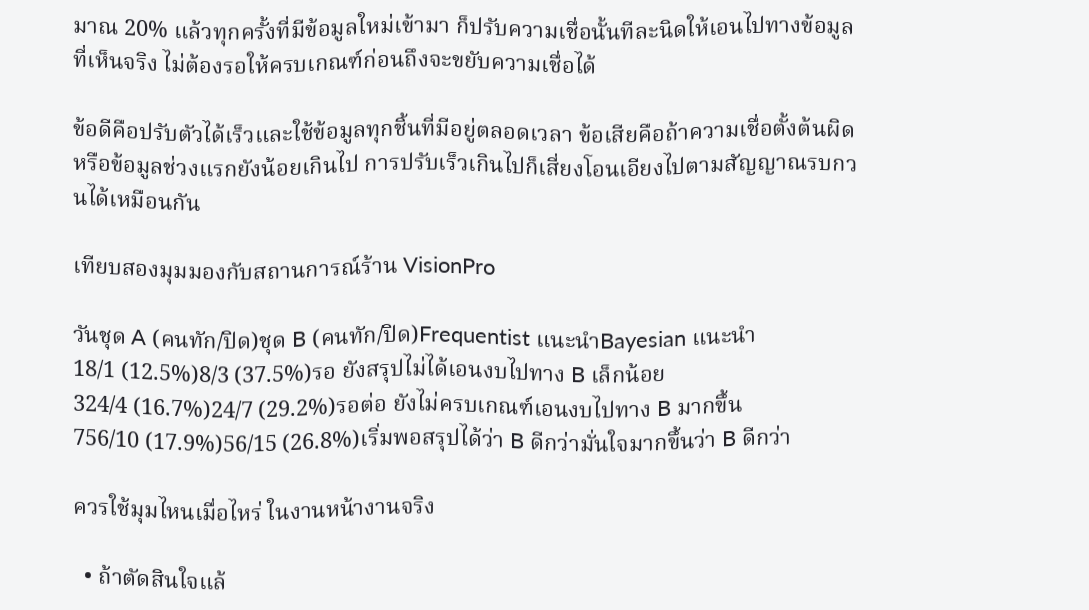มาณ 20% แล้วทุกครั้งที่มีข้อมูลใหม่เข้ามา ก็ปรับความเชื่อนั้นทีละนิดให้เอนไปทางข้อมูลที่เห็นจริง ไม่ต้องรอให้ครบเกณฑ์ก่อนถึงจะขยับความเชื่อได้

ข้อดีคือปรับตัวได้เร็วและใช้ข้อมูลทุกชิ้นที่มีอยู่ตลอดเวลา ข้อเสียคือถ้าความเชื่อตั้งต้นผิดหรือข้อมูลช่วงแรกยังน้อยเกินไป การปรับเร็วเกินไปก็เสี่ยงโอนเอียงไปตามสัญญาณรบกวนได้เหมือนกัน

เทียบสองมุมมองกับสถานการณ์ร้าน VisionPro

วันชุด A (คนทัก/ปิด)ชุด B (คนทัก/ปิด)Frequentist แนะนำBayesian แนะนำ
18/1 (12.5%)8/3 (37.5%)รอ ยังสรุปไม่ได้เอนงบไปทาง B เล็กน้อย
324/4 (16.7%)24/7 (29.2%)รอต่อ ยังไม่ครบเกณฑ์เอนงบไปทาง B มากขึ้น
756/10 (17.9%)56/15 (26.8%)เริ่มพอสรุปได้ว่า B ดีกว่ามั่นใจมากขึ้นว่า B ดีกว่า

ควรใช้มุมไหนเมื่อไหร่ ในงานหน้างานจริง

  • ถ้าตัดสินใจแล้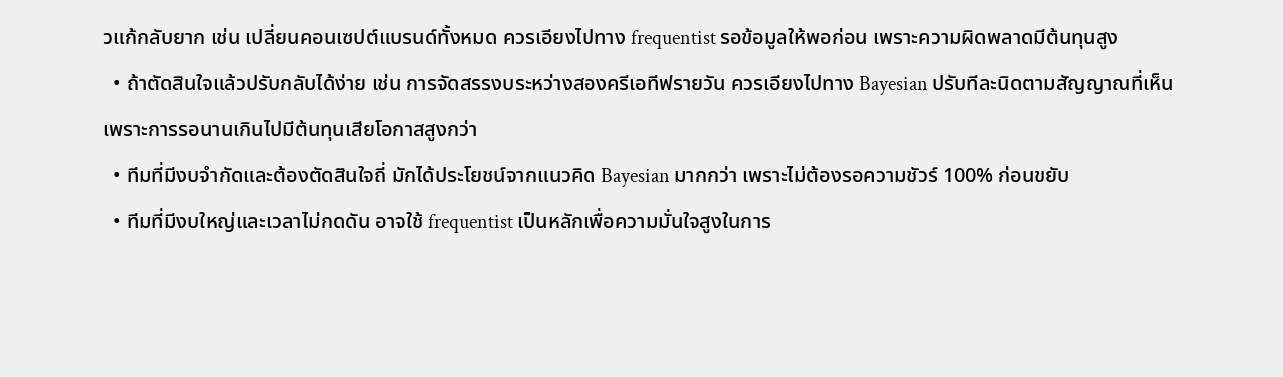วแก้กลับยาก เช่น เปลี่ยนคอนเซปต์แบรนด์ทั้งหมด ควรเอียงไปทาง frequentist รอข้อมูลให้พอก่อน เพราะความผิดพลาดมีต้นทุนสูง
  • ถ้าตัดสินใจแล้วปรับกลับได้ง่าย เช่น การจัดสรรงบระหว่างสองครีเอทีฟรายวัน ควรเอียงไปทาง Bayesian ปรับทีละนิดตามสัญญาณที่เห็น เพราะการรอนานเกินไปมีต้นทุนเสียโอกาสสูงกว่า
  • ทีมที่มีงบจำกัดและต้องตัดสินใจถี่ มักได้ประโยชน์จากแนวคิด Bayesian มากกว่า เพราะไม่ต้องรอความชัวร์ 100% ก่อนขยับ
  • ทีมที่มีงบใหญ่และเวลาไม่กดดัน อาจใช้ frequentist เป็นหลักเพื่อความมั่นใจสูงในการ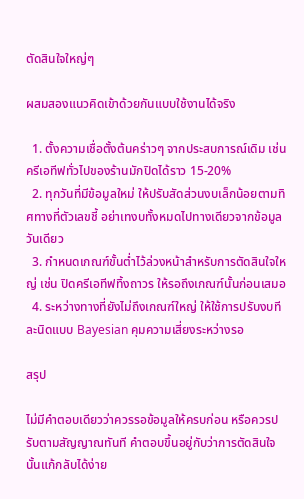ตัดสินใจใหญ่ๆ

ผสมสองแนวคิดเข้าด้วยกันแบบใช้งานได้จริง

  1. ตั้งความเชื่อตั้งต้นคร่าวๆ จากประสบการณ์เดิม เช่น ครีเอทีฟทั่วไปของร้านมักปิดได้ราว 15-20%
  2. ทุกวันที่มีข้อมูลใหม่ ให้ปรับสัดส่วนงบเล็กน้อยตามทิศทางที่ตัวเลขชี้ อย่าเทงบทั้งหมดไปทางเดียวจากข้อมูลวันเดียว
  3. กำหนดเกณฑ์ขั้นต่ำไว้ล่วงหน้าสำหรับการตัดสินใจใหญ่ เช่น ปิดครีเอทีฟทิ้งถาวร ให้รอถึงเกณฑ์นั้นก่อนเสมอ
  4. ระหว่างทางที่ยังไม่ถึงเกณฑ์ใหญ่ ให้ใช้การปรับงบทีละนิดแบบ Bayesian คุมความเสี่ยงระหว่างรอ

สรุป

ไม่มีคำตอบเดียวว่าควรรอข้อมูลให้ครบก่อน หรือควรปรับตามสัญญาณทันที คำตอบขึ้นอยู่กับว่าการตัดสินใจนั้นแก้กลับได้ง่าย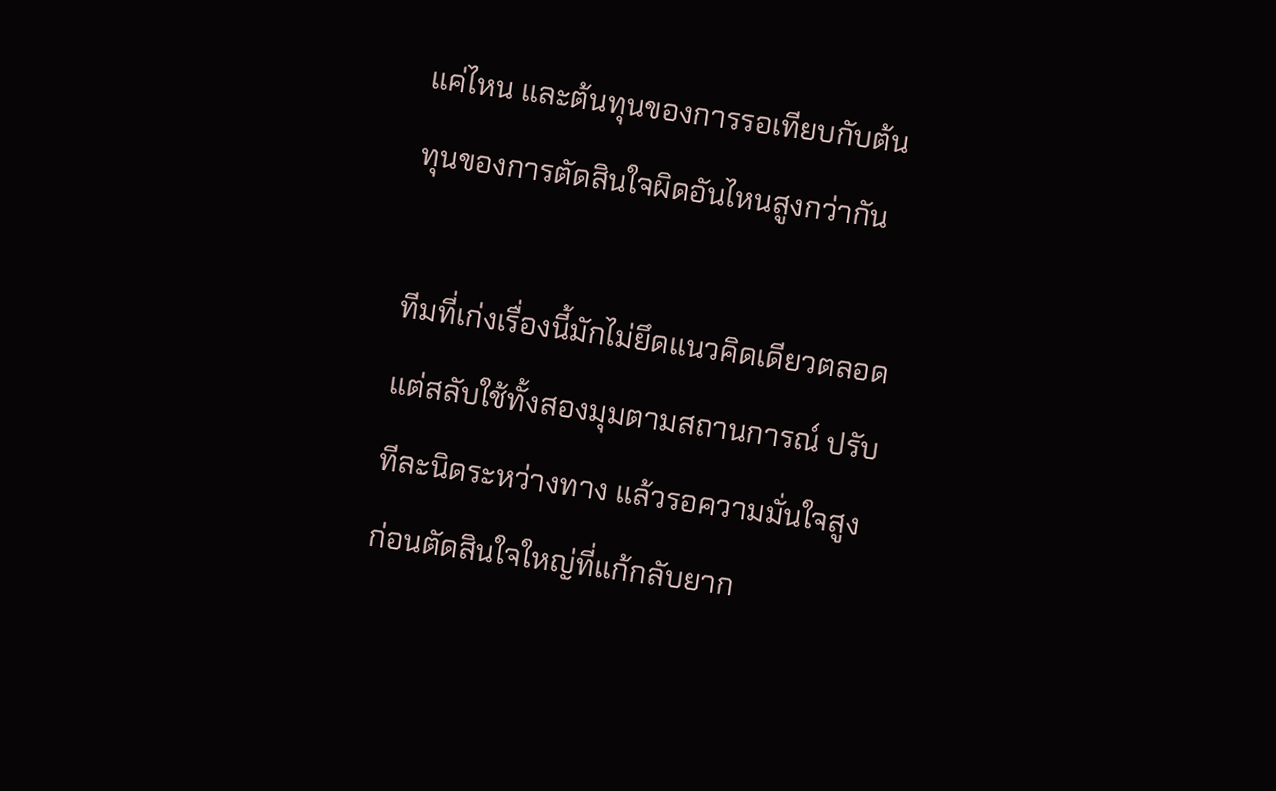แค่ไหน และต้นทุนของการรอเทียบกับต้นทุนของการตัดสินใจผิดอันไหนสูงกว่ากัน

ทีมที่เก่งเรื่องนี้มักไม่ยึดแนวคิดเดียวตลอด แต่สลับใช้ทั้งสองมุมตามสถานการณ์ ปรับทีละนิดระหว่างทาง แล้วรอความมั่นใจสูงก่อนตัดสินใจใหญ่ที่แก้กลับยาก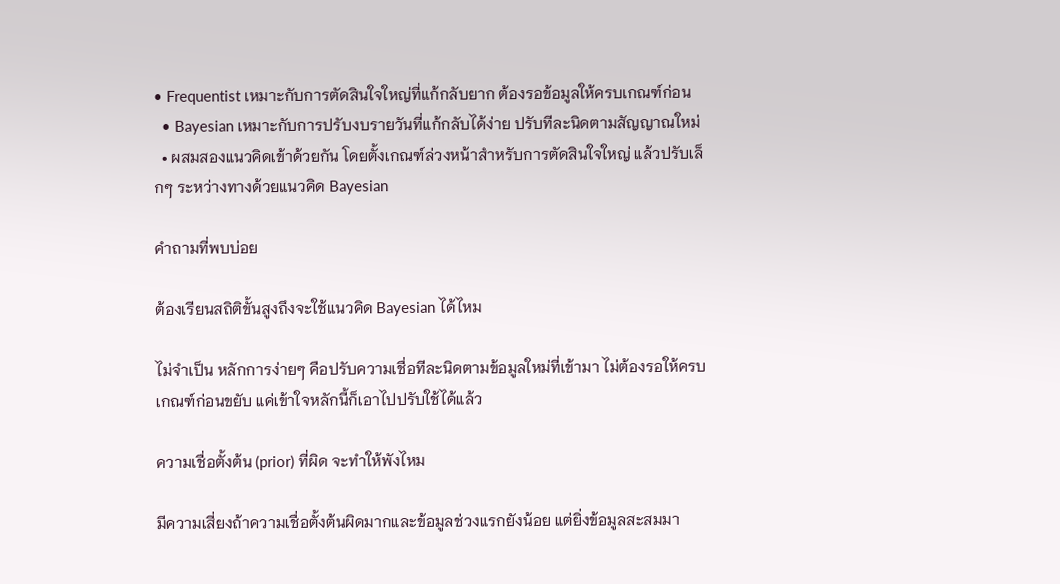• Frequentist เหมาะกับการตัดสินใจใหญ่ที่แก้กลับยาก ต้องรอข้อมูลให้ครบเกณฑ์ก่อน
  • Bayesian เหมาะกับการปรับงบรายวันที่แก้กลับได้ง่าย ปรับทีละนิดตามสัญญาณใหม่
  • ผสมสองแนวคิดเข้าด้วยกัน โดยตั้งเกณฑ์ล่วงหน้าสำหรับการตัดสินใจใหญ่ แล้วปรับเล็กๆ ระหว่างทางด้วยแนวคิด Bayesian

คำถามที่พบบ่อย

ต้องเรียนสถิติขั้นสูงถึงจะใช้แนวคิด Bayesian ได้ไหม

ไม่จำเป็น หลักการง่ายๆ คือปรับความเชื่อทีละนิดตามข้อมูลใหม่ที่เข้ามา ไม่ต้องรอให้ครบเกณฑ์ก่อนขยับ แค่เข้าใจหลักนี้ก็เอาไปปรับใช้ได้แล้ว

ความเชื่อตั้งต้น (prior) ที่ผิด จะทำให้พังไหม

มีความเสี่ยงถ้าความเชื่อตั้งต้นผิดมากและข้อมูลช่วงแรกยังน้อย แต่ยิ่งข้อมูลสะสมมา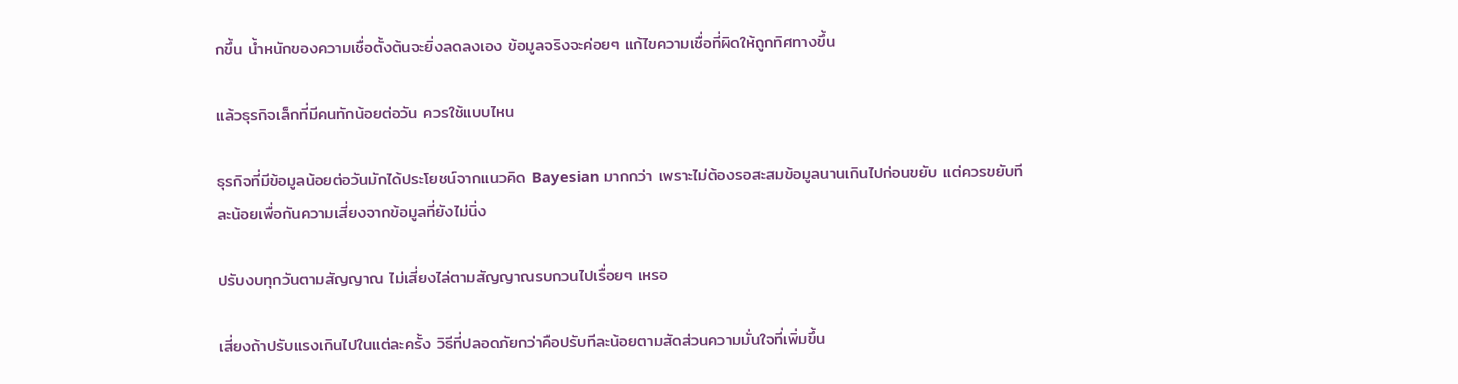กขึ้น น้ำหนักของความเชื่อตั้งต้นจะยิ่งลดลงเอง ข้อมูลจริงจะค่อยๆ แก้ไขความเชื่อที่ผิดให้ถูกทิศทางขึ้น

แล้วธุรกิจเล็กที่มีคนทักน้อยต่อวัน ควรใช้แบบไหน

ธุรกิจที่มีข้อมูลน้อยต่อวันมักได้ประโยชน์จากแนวคิด Bayesian มากกว่า เพราะไม่ต้องรอสะสมข้อมูลนานเกินไปก่อนขยับ แต่ควรขยับทีละน้อยเพื่อกันความเสี่ยงจากข้อมูลที่ยังไม่นิ่ง

ปรับงบทุกวันตามสัญญาณ ไม่เสี่ยงไล่ตามสัญญาณรบกวนไปเรื่อยๆ เหรอ

เสี่ยงถ้าปรับแรงเกินไปในแต่ละครั้ง วิธีที่ปลอดภัยกว่าคือปรับทีละน้อยตามสัดส่วนความมั่นใจที่เพิ่มขึ้น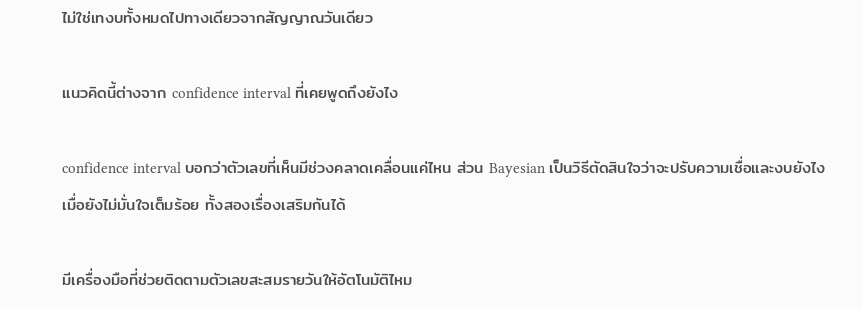ไม่ใช่เทงบทั้งหมดไปทางเดียวจากสัญญาณวันเดียว

แนวคิดนี้ต่างจาก confidence interval ที่เคยพูดถึงยังไง

confidence interval บอกว่าตัวเลขที่เห็นมีช่วงคลาดเคลื่อนแค่ไหน ส่วน Bayesian เป็นวิธีตัดสินใจว่าจะปรับความเชื่อและงบยังไงเมื่อยังไม่มั่นใจเต็มร้อย ทั้งสองเรื่องเสริมกันได้

มีเครื่องมือที่ช่วยติดตามตัวเลขสะสมรายวันให้อัตโนมัติไหม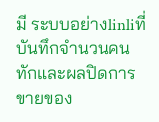มี ระบบอย่างlinliที่บันทึกจำนวนคนทักและผลปิดการขายของ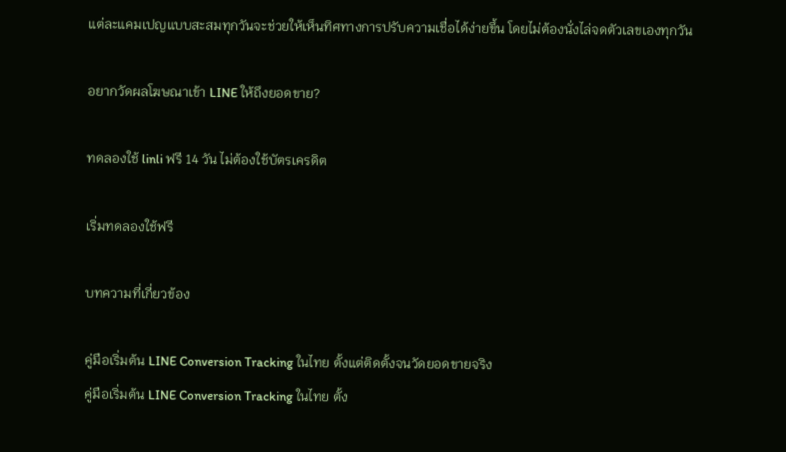แต่ละแคมเปญแบบสะสมทุกวันจะช่วยให้เห็นทิศทางการปรับความเชื่อได้ง่ายขึ้น โดยไม่ต้องนั่งไล่จดตัวเลขเองทุกวัน

อยากวัดผลโฆษณาเข้า LINE ให้ถึงยอดขาย?

ทดลองใช้ linli ฟรี 14 วัน ไม่ต้องใช้บัตรเครดิต

เริ่มทดลองใช้ฟรี

บทความที่เกี่ยวข้อง

คู่มือเริ่มต้น LINE Conversion Tracking ในไทย ตั้งแต่ติดตั้งจนวัดยอดขายจริง
คู่มือเริ่มต้น LINE Conversion Tracking ในไทย ตั้ง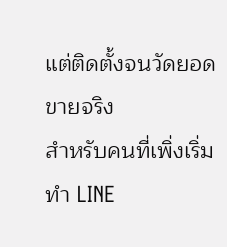แต่ติดตั้งจนวัดยอดขายจริง
สำหรับคนที่เพิ่งเริ่มทำ LINE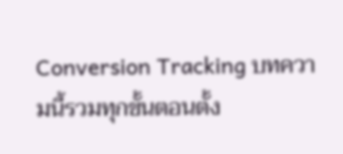Conversion Tracking บทความนี้รวมทุกขั้นตอนตั้ง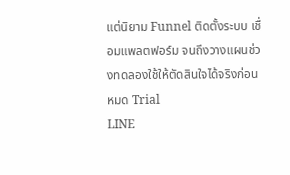แต่นิยาม Funnel ติดตั้งระบบ เชื่อมแพลตฟอร์ม จนถึงวางแผนช่วงทดลองใช้ให้ตัดสินใจได้จริงก่อนหมด Trial
LINE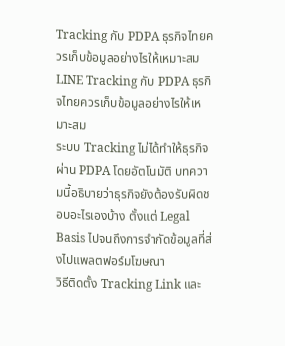Tracking กับ PDPA ธุรกิจไทยควรเก็บข้อมูลอย่างไรให้เหมาะสม
LINE Tracking กับ PDPA ธุรกิจไทยควรเก็บข้อมูลอย่างไรให้เหมาะสม
ระบบ Tracking ไม่ได้ทำให้ธุรกิจผ่าน PDPA โดยอัตโนมัติ บทความนี้อธิบายว่าธุรกิจยังต้องรับผิดชอบอะไรเองบ้าง ตั้งแต่ Legal Basis ไปจนถึงการจำกัดข้อมูลที่ส่งไปแพลตฟอร์มโฆษณา
วิธีติดตั้ง Tracking Link และ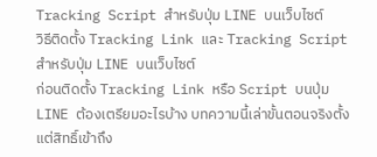Tracking Script สำหรับปุ่ม LINE บนเว็บไซต์
วิธีติดตั้ง Tracking Link และ Tracking Script สำหรับปุ่ม LINE บนเว็บไซต์
ก่อนติดตั้ง Tracking Link หรือ Script บนปุ่ม LINE ต้องเตรียมอะไรบ้าง บทความนี้เล่าขั้นตอนจริงตั้งแต่สิทธิ์เข้าถึง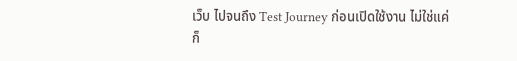เว็บ ไปจนถึง Test Journey ก่อนเปิดใช้งาน ไม่ใช่แค่ก็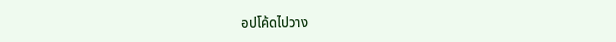อปโค้ดไปวาง